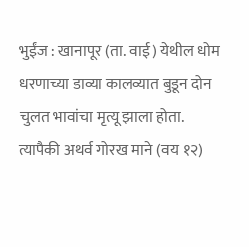भुईंज : खानापूर (ता. वाई) येथील धोम धरणाच्या डाव्या कालव्यात बुडून दोन चुलत भावांचा मृत्यू झाला होता. त्यापैकी अथर्व गोरख माने (वय १२)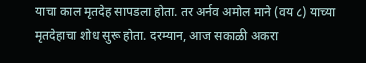याचा काल मृतदेह सापडला होता. तर अर्नव अमोल माने (वय ८) याच्या मृतदेहाचा शोध सुरू होता. दरम्यान, आज सकाळी अकरा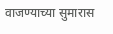वाजण्याच्या सुमारास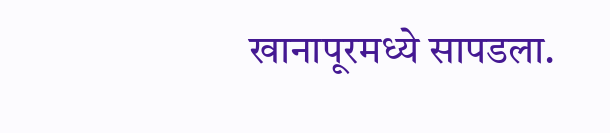खानापूरमध्ये सापडला.